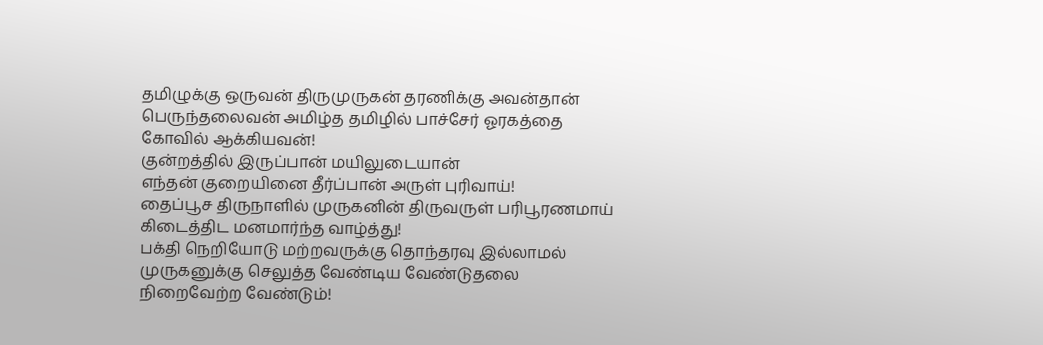தமிழுக்கு ஒருவன் திருமுருகன் தரணிக்கு அவன்தான் பெருந்தலைவன் அமிழ்த தமிழில் பாச்சேர் ஓரகத்தை கோவில் ஆக்கியவன்!
குன்றத்தில் இருப்பான் மயிலுடையான்
எந்தன் குறையினை தீர்ப்பான் அருள் புரிவாய்!
தைப்பூச திருநாளில் முருகனின் திருவருள் பரிபூரணமாய் கிடைத்திட மனமார்ந்த வாழ்த்து!
பக்தி நெறியோடு மற்றவருக்கு தொந்தரவு இல்லாமல் முருகனுக்கு செலுத்த வேண்டிய வேண்டுதலை நிறைவேற்ற வேண்டும்!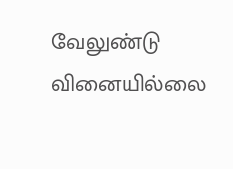வேலுண்டு வினையில்லை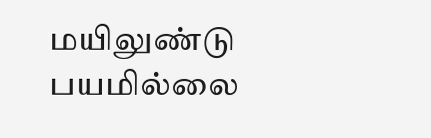மயிலுண்டு பயமில்லை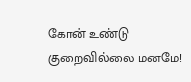கோன் உண்டு குறைவில்லை மனமே!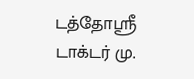டத்தோஸ்ரீ டாக்டர் மு.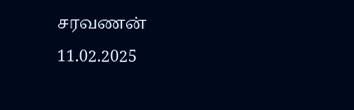சரவணன்
11.02.2025